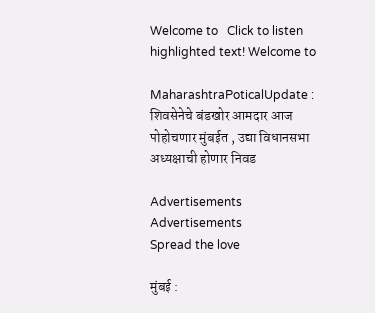Welcome to   Click to listen highlighted text! Welcome to

MaharashtraPoticalUpdate : शिवसेनेचे बंडखोर आमदार आज पोहोचणार मुंबईत , उद्या विधानसभा अध्यक्षाची होणार निवड

Advertisements
Advertisements
Spread the love

मुंबई :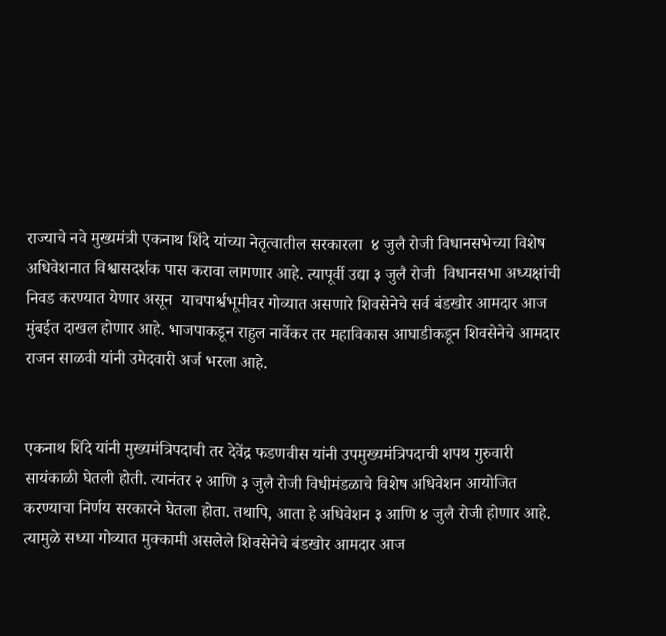राज्याचे नवे मुख्यमंत्री एकनाथ शिंदे यांच्या नेतृत्वातील सरकारला  ४ जुलै रोजी विधानसभेच्या विशेष अधिवेशनात विश्वासदर्शक पास करावा लागणार आहे. त्यापूर्वी उद्या ३ जुलै रोजी  विधानसभा अध्यक्षांची निवड करण्यात येणार असून  याचपार्श्वभूमीवर गोव्यात असणारे शिवसेनेचे सर्व बंडखोर आमदार आज मुंबईत दाखल होणार आहे. भाजपाकडून राहुल नार्वेकर तर महाविकास आघाडीकडून शिवसेनेचे आमदार राजन साळवी यांनी उमेदवारी अर्ज भरला आहे.


एकनाथ शिंदे यांनी मुख्यमंत्रिपदाची तर देवेंद्र फडणवीस यांनी उपमुख्यमंत्रिपदाची शपथ गुरुवारी सायंकाळी घेतली होती. त्यानंतर २ आणि ३ जुलै रोजी विधीमंडळाचे विशेष अधिवेशन आयोजित करण्याचा निर्णय सरकारने घेतला होता. तथापि, आता हे अधिवेशन ३ आणि ४ जुलै रोजी होणार आहे. त्यामुळे सध्या गोव्यात मुक्कामी असलेले शिवसेनेचे बंडखोर आमदार आज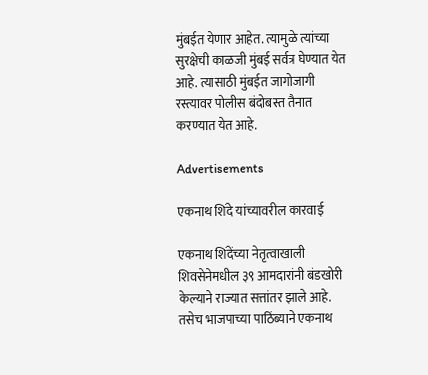मुंबईत येणार आहेत. त्यामुळे त्यांच्या सुरक्षेची काळजी मुंबई सर्वत्र घेण्यात येत आहे. त्यासाठी मुंबईत जागोजागी रस्त्यावर पोलीस बंदोबस्त तैनात करण्यात येत आहे.

Advertisements

एकनाथ शिंदे यांच्यावरील कारवाई

एकनाथ शिंदेंच्या नेतृत्वाखाली शिवसेनेमधील ३९ आमदारांनी बंडखोरी केल्याने राज्यात सत्तांतर झाले आहे. तसेच भाजपाच्या पाठिंब्याने एकनाथ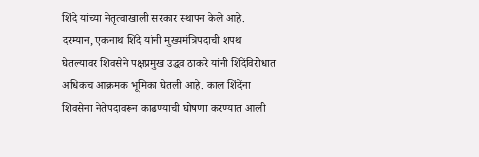शिंदे यांच्या नेतृत्वाखाली सरकार स्थापन केले आहे. दरम्यान, एकनाथ शिंदे यांनी मुख्यमंत्रिपदाची शपथ घेतल्यावर शिवसेने पक्षप्रमुख उद्धव ठाकरे यांनी शिंदेंविरोधात अधिकच आक्रमक भूमिका घेतली आहे. काल शिंदेंना शिवसेना नेतेपदावरून काढण्याची घोषणा करण्यात आली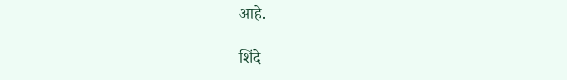आहे.

शिंदे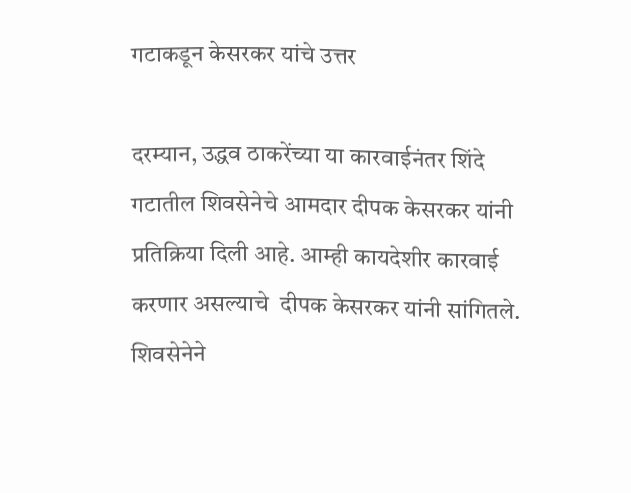गटाकडून केसरकर यांचे उत्तर

दरम्यान, उद्धव ठाकरेंच्या या कारवाईनंतर शिंदे गटातील शिवसेनेचे आमदार दीपक केसरकर यांनी प्रतिक्रिया दिली आहे. आम्ही कायदेशीर कारवाई करणार असल्याचे  दीपक केसरकर यांनी सांगितले. शिवसेनेने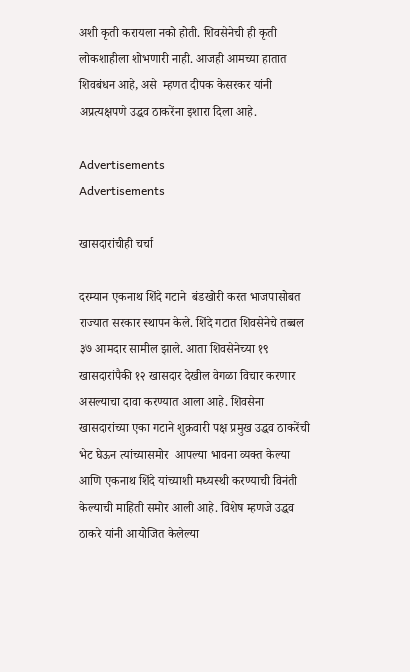अशी कृती करायला नको होती. शिवसेनेची ही कृती लोकशाहीला शोभणारी नाही. आजही आमच्या हातात शिवबंधन आहे, असे  म्हणत दीपक केसरकर यांनी अप्रत्यक्षपणे उद्धव ठाकरेंना इशारा दिला आहे.

Advertisements
Advertisements

खासदारांचीही चर्चा

दरम्यान एकनाथ शिंदे गटाने  बंडखोरी करत भाजपासोबत राज्यात सरकार स्थापन केले. शिंदे गटात शिवसेनेचे तब्बल ३७ आमदार सामील झाले. आता शिवसेनेच्या १९ खासदारांपैकी १२ खासदार देखील वेगळा विचार करणार असल्याचा दावा करण्यात आला आहे. शिवसेना खासदारांच्या एका गटाने शुक्रवारी पक्ष प्रमुख उद्धव ठाकरेंची भेट घेऊन त्यांच्यासमोर  आपल्या भावना व्यक्त केल्या आणि एकनाथ शिंदे यांच्याशी मध्यस्थी करण्याची विनंती केल्याची माहिती समोर आली आहे. विशेष म्हणजे उद्धव ठाकरे यांनी आयोजित केलेल्या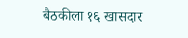बैठकीला १६ खासदार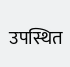उपस्थित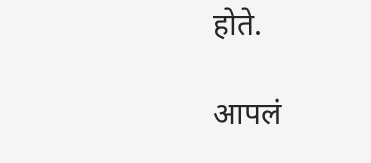होते.

आपलं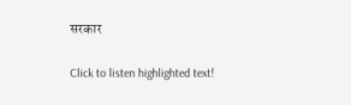सरकार

Click to listen highlighted text!